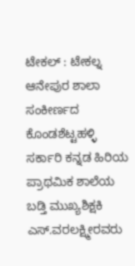ಟೇಕಲ್ : ಟೇಕಲ್ನ ಆನೇಪುರ ಶಾಲಾ ಸಂಕೀರ್ಣದ ಕೊಂಡಶೆಟ್ಟಹಳ್ಳಿ ಸರ್ಕಾರಿ ಕನ್ನಡ ಹಿರಿಯ ಪ್ರಾಥಮಿಕ ಶಾಲೆಯ ಬಡ್ತಿ ಮುಖ್ಯಶಿಕ್ಷಕಿ ಎಸ್.ವರಲಕ್ಷ್ಮೀರವರು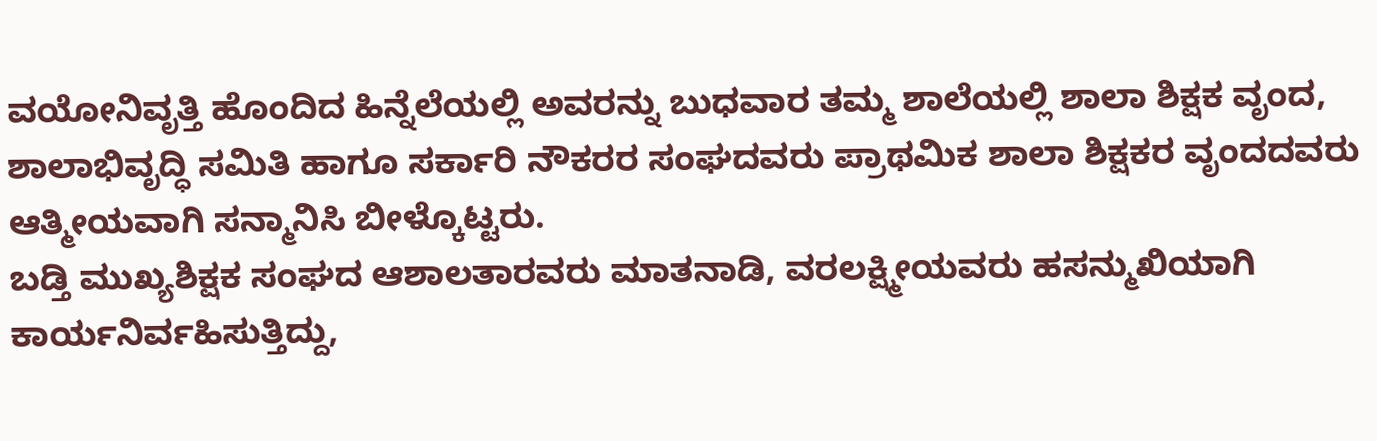ವಯೋನಿವೃತ್ತಿ ಹೊಂದಿದ ಹಿನ್ನೆಲೆಯಲ್ಲಿ ಅವರನ್ನು ಬುಧವಾರ ತಮ್ಮ ಶಾಲೆಯಲ್ಲಿ ಶಾಲಾ ಶಿಕ್ಷಕ ವೃಂದ, ಶಾಲಾಭಿವೃದ್ಧಿ ಸಮಿತಿ ಹಾಗೂ ಸರ್ಕಾರಿ ನೌಕರರ ಸಂಘದವರು ಪ್ರಾಥಮಿಕ ಶಾಲಾ ಶಿಕ್ಷಕರ ವೃಂದದವರು ಆತ್ಮೀಯವಾಗಿ ಸನ್ಮಾನಿಸಿ ಬೀಳ್ಕೊಟ್ಟರು.
ಬಡ್ತಿ ಮುಖ್ಯಶಿಕ್ಷಕ ಸಂಘದ ಆಶಾಲತಾರವರು ಮಾತನಾಡಿ, ವರಲಕ್ಷ್ಮೀಯವರು ಹಸನ್ಮುಖಿಯಾಗಿ ಕಾರ್ಯನಿರ್ವಹಿಸುತ್ತಿದ್ದು,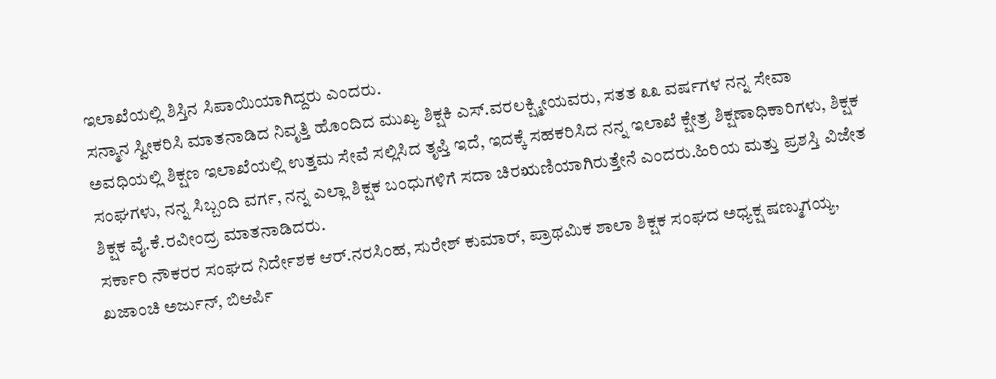ಇಲಾಖೆಯಲ್ಲಿ ಶಿಸ್ತಿನ ಸಿಪಾಯಿಯಾಗಿದ್ದರು ಎಂದರು.
ಸನ್ಮಾನ ಸ್ವೀಕರಿಸಿ ಮಾತನಾಡಿದ ನಿವೃತ್ತಿ ಹೊಂದಿದ ಮುಖ್ಯ ಶಿಕ್ಷಕಿ ಎಸ್.ವರಲಕ್ಷ್ಮೀಯವರು, ಸತತ ೩೩ ವರ್ಷಗಳ ನನ್ನ ಸೇವಾ ಅವಧಿಯಲ್ಲಿ ಶಿಕ್ಷಣ ಇಲಾಖೆಯಲ್ಲಿ ಉತ್ತಮ ಸೇವೆ ಸಲ್ಲಿಸಿದ ತೃಪ್ತಿ ಇದೆ, ಇದಕ್ಕೆ ಸಹಕರಿಸಿದ ನನ್ನ ಇಲಾಖೆ ಕ್ಷೇತ್ರ ಶಿಕ್ಷಣಾಧಿಕಾರಿಗಳು, ಶಿಕ್ಷಕ ಸಂಘಗಳು, ನನ್ನ ಸಿಬ್ಬಂದಿ ವರ್ಗ, ನನ್ನ ಎಲ್ಲಾ ಶಿಕ್ಷಕ ಬಂಧುಗಳಿಗೆ ಸದಾ ಚಿರಋಣಿಯಾಗಿರುತ್ತೇನೆ ಎಂದರು.ಹಿರಿಯ ಮತ್ತು ಪ್ರಶಸ್ತಿ ವಿಜೇತ ಶಿಕ್ಷಕ ವೈ.ಕೆ.ರವೀಂದ್ರ ಮಾತನಾಡಿದರು.
ಸರ್ಕಾರಿ ನೌಕರರ ಸಂಘದ ನಿರ್ದೇಶಕ ಆರ್.ನರಸಿಂಹ, ಸುರೇಶ್ ಕುಮಾರ್, ಪ್ರಾಥಮಿಕ ಶಾಲಾ ಶಿಕ್ಷಕ ಸಂಘದ ಅಧ್ಯಕ್ಷ ಷಣ್ಮುಗಯ್ಯ, ಖಜಾಂಚಿ ಅರ್ಜುನ್, ಬಿಆರ್ಪಿ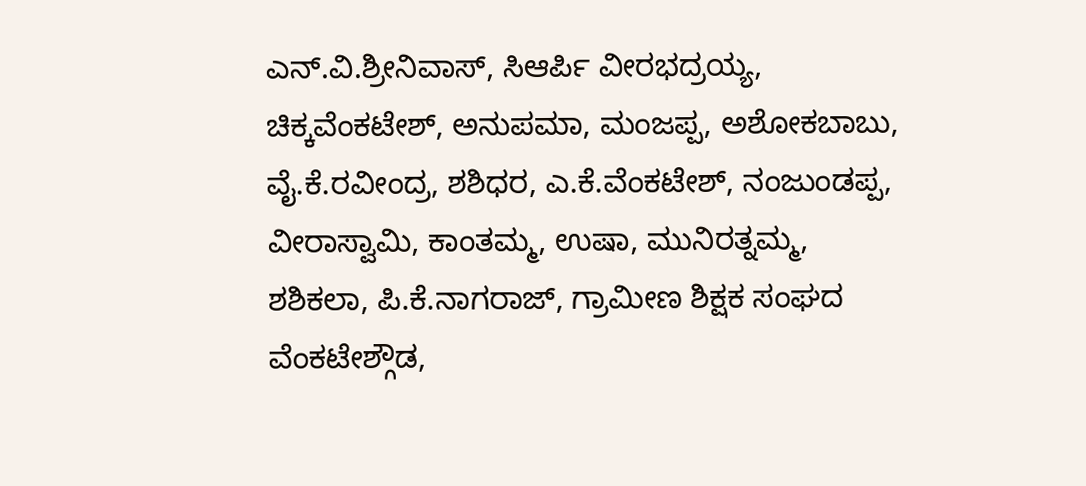ಎನ್.ವಿ.ಶ್ರೀನಿವಾಸ್, ಸಿಆರ್ಪಿ ವೀರಭದ್ರಯ್ಯ, ಚಿಕ್ಕವೆಂಕಟೇಶ್, ಅನುಪಮಾ, ಮಂಜಪ್ಪ, ಅಶೋಕಬಾಬು, ವೈ.ಕೆ.ರವೀಂದ್ರ, ಶಶಿಧರ, ಎ.ಕೆ.ವೆಂಕಟೇಶ್, ನಂಜುಂಡಪ್ಪ, ವೀರಾಸ್ವಾಮಿ, ಕಾಂತಮ್ಮ, ಉಷಾ, ಮುನಿರತ್ನಮ್ಮ, ಶಶಿಕಲಾ, ಪಿ.ಕೆ.ನಾಗರಾಜ್, ಗ್ರಾಮೀಣ ಶಿಕ್ಷಕ ಸಂಘದ ವೆಂಕಟೇಶ್ಗೌಡ,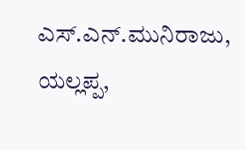ಎಸ್.ಎನ್.ಮುನಿರಾಜು, ಯಲ್ಲಪ್ಪ,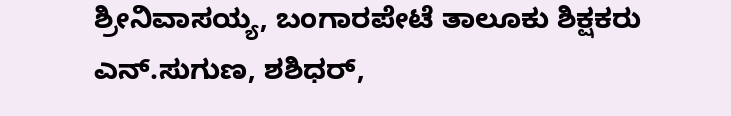ಶ್ರೀನಿವಾಸಯ್ಯ, ಬಂಗಾರಪೇಟೆ ತಾಲೂಕು ಶಿಕ್ಷಕರು ಎನ್.ಸುಗುಣ, ಶಶಿಧರ್,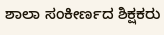ಶಾಲಾ ಸಂಕೀರ್ಣದ ಶಿಕ್ಷಕರು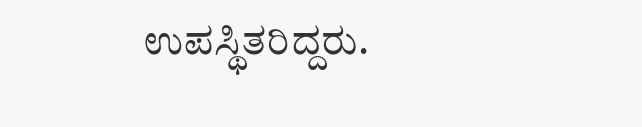ಉಪಸ್ಥಿತರಿದ್ದರು.